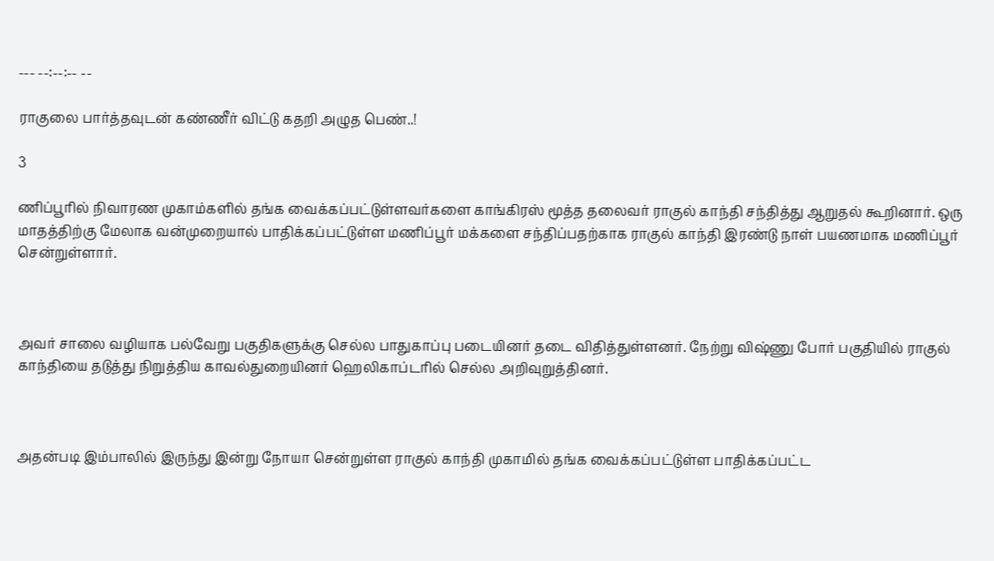--- --:--:-- --

ராகுலை பார்த்தவுடன் கண்ணீர் விட்டு கதறி அழுத பெண்..!

3

ணிப்பூரில் நிவாரண முகாம்களில் தங்க வைக்கப்பட்டுள்ளவர்களை காங்கிரஸ் மூத்த தலைவர் ராகுல் காந்தி சந்தித்து ஆறுதல் கூறினார். ஒரு மாதத்திற்கு மேலாக வன்முறையால் பாதிக்கப்பட்டுள்ள மணிப்பூர் மக்களை சந்திப்பதற்காக ராகுல் காந்தி இரண்டு நாள் பயணமாக மணிப்பூர் சென்றுள்ளார்.



அவர் சாலை வழியாக பல்வேறு பகுதிகளுக்கு செல்ல பாதுகாப்பு படையினர் தடை விதித்துள்ளனர். நேற்று விஷ்ணு போர் பகுதியில் ராகுல் காந்தியை தடுத்து நிறுத்திய காவல்துறையினர் ஹெலிகாப்டரில் செல்ல அறிவுறுத்தினர்.



அதன்படி இம்பாலில் இருந்து இன்று நோயா சென்றுள்ள ராகுல் காந்தி முகாமில் தங்க வைக்கப்பட்டுள்ள பாதிக்கப்பட்ட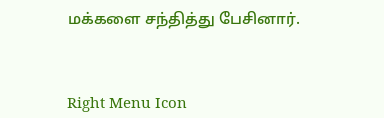மக்களை சந்தித்து பேசினார்.



Right Menu Icon